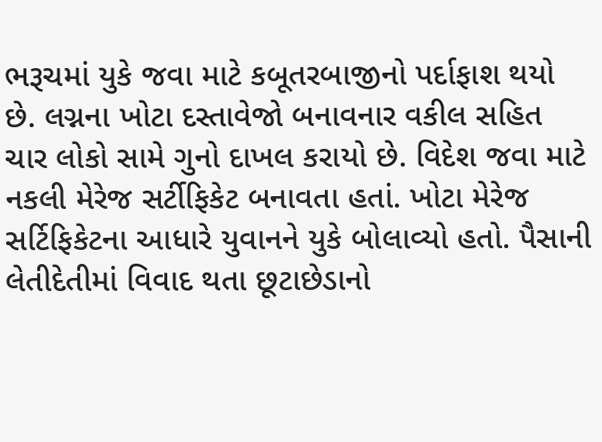ભરૂચમાં યુકે જવા માટે કબૂતરબાજીનો પર્દાફાશ થયો છે. લગ્નના ખોટા દસ્તાવેજો બનાવનાર વકીલ સહિત ચાર લોકો સામે ગુનો દાખલ કરાયો છે. વિદેશ જવા માટે નકલી મેરેજ સર્ટીફિકેટ બનાવતા હતાં. ખોટા મેરેજ સર્ટિફિકેટના આધારે યુવાનને યુકે બોલાવ્યો હતો. પૈસાની લેતીદેતીમાં વિવાદ થતા છૂટાછેડાનો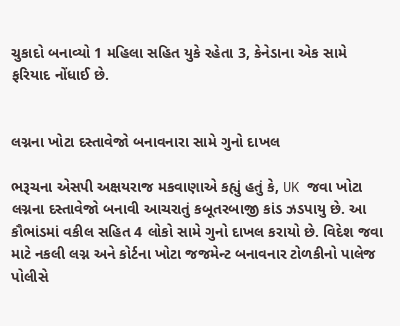ચુકાદો બનાવ્યો 1 મહિલા સહિત યુકે રહેતા 3, કેનેડાના એક સામે ફરિયાદ નોંધાઈ છે.


લગ્નના ખોટા દસ્તાવેજો બનાવનારા સામે ગુનો દાખલ

ભરૂચના એસપી અક્ષયરાજ મકવાણાએ કહ્યું હતું કે, UK જવા ખોટા લગ્નના દસ્તાવેજો બનાવી આચરાતું કબૂતરબાજી કાંડ ઝડપાયુ છે. આ કૌભાંડમાં વકીલ સહિત 4 લોકો સામે ગુનો દાખલ કરાયો છે. વિદેશ જવા માટે નકલી લગ્ન અને કોર્ટના ખોટા જજમેન્ટ બનાવનાર ટોળકીનો પાલેજ પોલીસે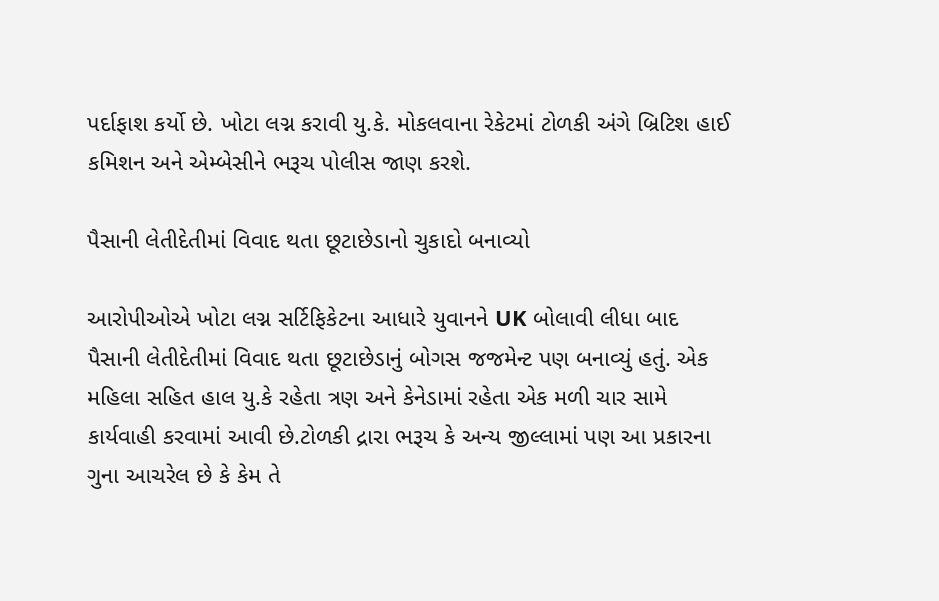પર્દાફાશ કર્યો છે. ખોટા લગ્ન કરાવી યુ.કે. મોકલવાના રેકેટમાં ટોળકી અંગે બ્રિટિશ હાઈ કમિશન અને એમ્બેસીને ભરૂચ પોલીસ જાણ કરશે.

પૈસાની લેતીદેતીમાં વિવાદ થતા છૂટાછેડાનો ચુકાદો બનાવ્યો

આરોપીઓએ ખોટા લગ્ન સર્ટિફિકેટના આધારે યુવાનને UK બોલાવી લીધા બાદ પૈસાની લેતીદેતીમાં વિવાદ થતા છૂટાછેડાનું બોગસ જજમેન્ટ પણ બનાવ્યું હતું. એક મહિલા સહિત હાલ યુ.કે રહેતા ત્રણ અને કેનેડામાં રહેતા એક મળી ચાર સામે કાર્યવાહી કરવામાં આવી છે.ટોળકી દ્રારા ભરૂચ કે અન્ય જીલ્લામાં પણ આ પ્રકારના ગુના આચરેલ છે કે કેમ તે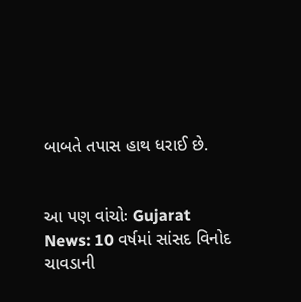બાબતે તપાસ હાથ ધરાઈ છે.


આ પણ વાંચોઃ Gujarat News: 10 વર્ષમાં સાંસદ વિનોદ ચાવડાની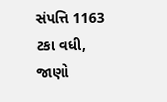સંપત્તિ 1163 ટકા વધી, જાણો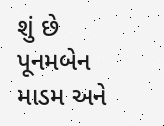શું છે પૂનમબેન માડમ અને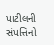પાટીલની સંપત્તિનો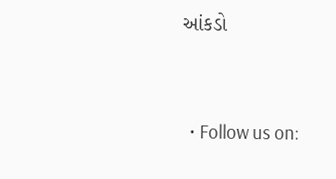આંકડો


  • Follow us on: